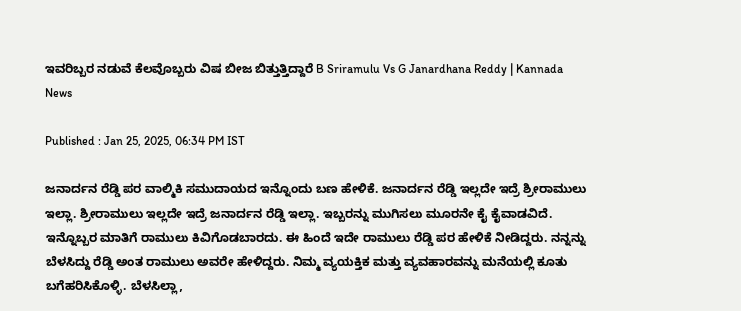ಇವರಿಬ್ಬರ ನಡುವೆ ಕೆಲವೊಬ್ಬರು ವಿಷ ಬೀಜ ಬಿತ್ತುತ್ತಿದ್ದಾರೆ B Sriramulu Vs G Janardhana Reddy | Kannada News

Published : Jan 25, 2025, 06:34 PM IST

ಜನಾರ್ದನ ರೆಡ್ಡಿ ಪರ ವಾಲ್ಮಿಕಿ ಸಮುದಾಯದ ಇನ್ನೊಂದು ಬಣ ಹೇಳಿಕೆ. ಜನಾರ್ದನ ರೆಡ್ಡಿ ಇಲ್ಲದೇ ಇದ್ರೆ ಶ್ರೀರಾಮುಲು ಇಲ್ಲಾ. ಶ್ರೀರಾಮುಲು ಇಲ್ಲದೇ ಇದ್ರೆ ಜನಾರ್ದನ ರೆಡ್ಡಿ ಇಲ್ಲಾ. ಇಬ್ಬರನ್ನು ಮುಗಿಸಲು ಮೂರನೇ ಕೈ ಕೈವಾಡವಿದೆ. ಇನ್ನೊಬ್ಬರ ಮಾತಿಗೆ ರಾಮುಲು ಕಿವಿಗೊಡಬಾರದು. ಈ ಹಿಂದೆ ಇದೇ ರಾಮುಲು ರೆಡ್ಡಿ ಪರ ಹೇಳಿಕೆ ನೀಡಿದ್ದರು. ನನ್ನನ್ನು ಬೆಳಸಿದ್ದು ರೆಡ್ಡಿ ಅಂತ ರಾಮುಲು ಅವರೇ ಹೇಳಿದ್ದರು. ನಿಮ್ಮ ವ್ಯಯಕ್ತಿಕ ಮತ್ತು ವ್ಯವಹಾರವನ್ನು ಮನೆಯಲ್ಲಿ ಕೂತು ಬಗೆಹರಿಸಿಕೊಳ್ಳಿ. ಬೆಳಸಿಲ್ಲಾ,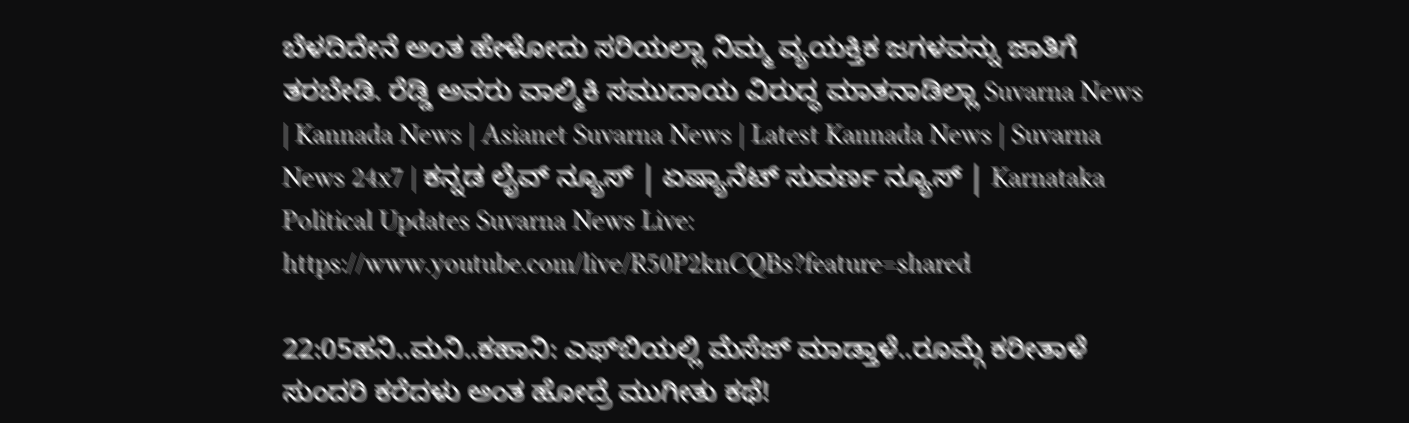ಬೆಳದಿದೇನೆ ಅಂತ ಹೇಳೋದು ಸರಿಯಲ್ಲಾ ನಿಮ್ಮ ವ್ಯಯಕ್ತಿಕ ಜಗಳವನ್ನು ಜಾತಿಗೆ ತರಬೇಡಿ. ರೆಡ್ಡಿ ಅವರು ವಾಲ್ಮಿಕಿ ಸಮುದಾಯ ವಿರುದ್ಧ ಮಾತನಾಡಿಲ್ಲಾ Suvarna News | Kannada News | Asianet Suvarna News | Latest Kannada News | Suvarna News 24x7 | ಕನ್ನಡ ಲೈವ್ ನ್ಯೂಸ್ | ಏಷ್ಯಾನೆಟ್ ಸುವರ್ಣ ನ್ಯೂಸ್ | Karnataka Political Updates Suvarna News Live: https://www.youtube.com/live/R50P2knCQBs?feature=shared

22:05ಹನಿ..ಮನಿ..ಕಹಾನಿ: ಎಫ್‌ಬಿಯಲ್ಲಿ ಮೆಸೆಜ್ ಮಾಡ್ತಾಳೆ..ರೂಮ್ಗೆ ಕರೀತಾಳೆ ಸುಂದರಿ ಕರೆದಳು ಅಂತ ಹೋದ್ರೆ ಮುಗೀತು ಕಥೆ!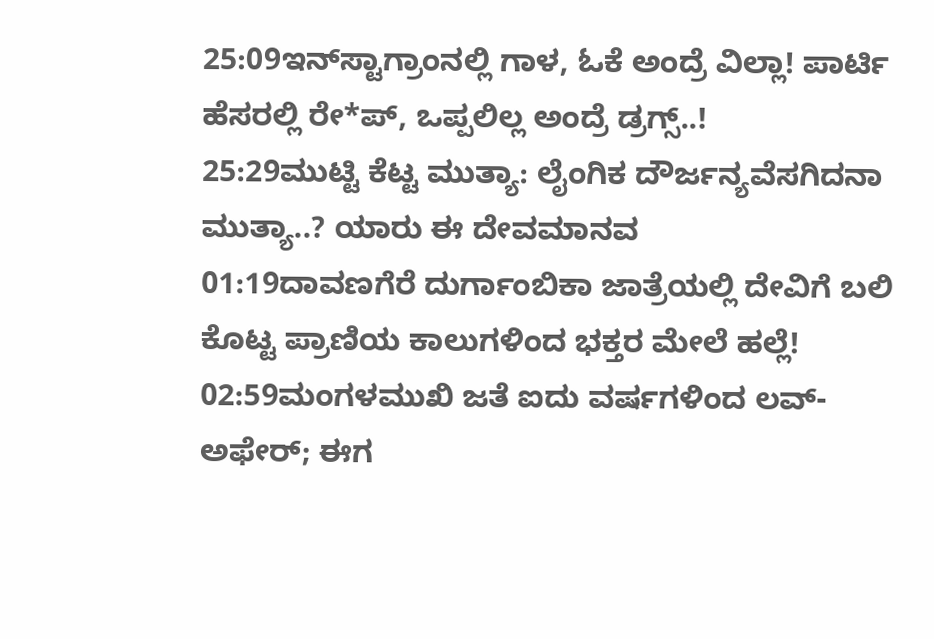25:09ಇನ್‌ಸ್ಟಾಗ್ರಾಂನಲ್ಲಿ ಗಾಳ, ಓಕೆ ಅಂದ್ರೆ ವಿಲ್ಲಾ! ಪಾರ್ಟಿ ಹೆಸರಲ್ಲಿ ರೇ*ಪ್, ಒಪ್ಪಲಿಲ್ಲ ಅಂದ್ರೆ ಡ್ರಗ್ಸ್..!
25:29ಮುಟ್ಟಿ ಕೆಟ್ಟ ಮುತ್ಯಾ: ಲೈಂಗಿಕ ದೌರ್ಜನ್ಯವೆಸಗಿದನಾ ಮುತ್ಯಾ..? ಯಾರು ಈ ದೇವಮಾನವ
01:19ದಾವಣಗೆರೆ ದುರ್ಗಾಂಬಿಕಾ ಜಾತ್ರೆಯಲ್ಲಿ ದೇವಿಗೆ ಬಲಿ ಕೊಟ್ಟ ಪ್ರಾಣಿಯ ಕಾಲುಗಳಿಂದ ಭಕ್ತರ ಮೇಲೆ ಹಲ್ಲೆ!
02:59ಮಂಗಳಮುಖಿ ಜತೆ ಐದು ವರ್ಷಗಳಿಂದ ಲವ್-ಅಫೇರ್; ಈಗ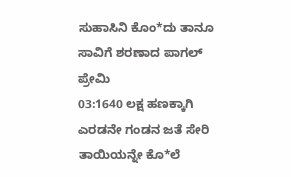ಸುಹಾಸಿನಿ ಕೊಂ*ದು ತಾನೂ ಸಾವಿಗೆ ಶರಣಾದ ಪಾಗಲ್ ಪ್ರೇಮಿ
03:1640 ಲಕ್ಷ ಹಣಕ್ಕಾಗಿ ಎರಡನೇ ಗಂಡನ ಜತೆ ಸೇರಿ ತಾಯಿಯನ್ನೇ ಕೊ*ಲೆ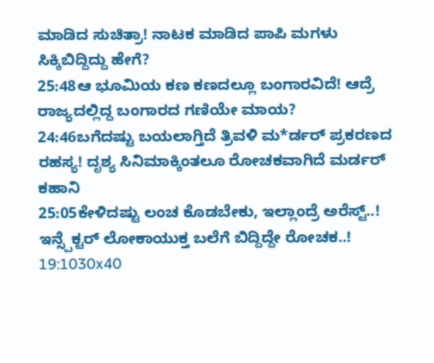ಮಾಡಿದ ಸುಚಿತ್ರಾ! ನಾಟಕ ಮಾಡಿದ ಪಾಪಿ ಮಗಳು ಸಿಕ್ಕಿಬಿದ್ದಿದ್ದು ಹೇಗೆ?
25:48ಆ ಭೂಮಿಯ ಕಣ ಕಣದಲ್ಲೂ ಬಂಗಾರವಿದೆ! ಆದ್ರೆ ರಾಜ್ಯದಲ್ಲಿದ್ದ ಬಂಗಾರದ ಗಣಿಯೇ ಮಾಯ?
24:46ಬಗೆದಷ್ಟು ಬಯಲಾಗ್ತಿದೆ ತ್ರಿವಳಿ ಮ*ರ್ಡರ್ ಪ್ರಕರಣದ ರಹಸ್ಯ! ದೃಶ್ಯ ಸಿನಿಮಾಕ್ಕಿಂತಲೂ ರೋಚಕವಾಗಿದೆ ಮರ್ಡರ್ ಕಹಾನಿ
25:05ಕೇಳಿದಷ್ಟು ಲಂಚ ಕೊಡಬೇಕು, ಇಲ್ಲಾಂದ್ರೆ ಅರೆಸ್ಟ್..! ಇನ್ಸ್ಪೆಕ್ಟರ್ ಲೋಕಾಯುಕ್ತ ಬಲೆಗೆ ಬಿದ್ದಿದ್ದೇ ರೋಚಕ..!
19:1030x40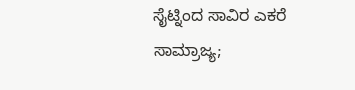ಸೈಟ್ನಿಂದ ಸಾವಿರ ಎಕರೆ ಸಾಮ್ರಾಜ್ಯ;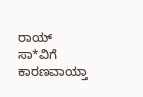ರಾಯ್ ಸಾ*ವಿಗೆ ಕಾರಣವಾಯ್ತಾ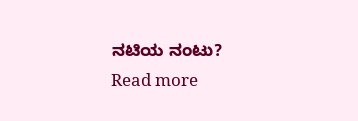ನಟಿಯ ನಂಟು?
Read more